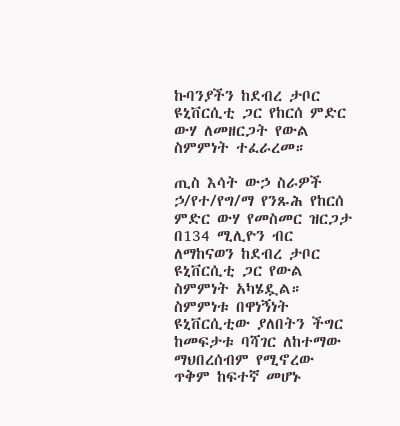ኩባንያችን ከደብረ ታቦር ዩኒቨርሲቲ ጋር የከርሰ ምድር ውሃ ለመዘርጋት የውል ስምምነት ተፈራረመ።

ጢስ እሳት ውኃ ስራዎች ኃ/የተ/የግ/ማ የንጹሕ የከርሰ ምድር ውሃ የመስመር ዝርጋታ በ134 ሚሊዮን ብር ለማከናወን ከደብረ ታቦር ዩኒቨርሲቲ ጋር የውል ስምምነት አካሄዷል። ስምምነቱ በዋነኝነት ዩኒቨርሲቲው ያለበትን ችግር ከመፍታቱ ባሻገር ለከተማው ማህበረሰብም የሚኖረው ጥቅም ከፍተኛ መሆኑ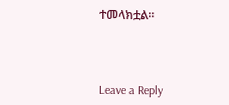ተመላክቷል።



Leave a Reply